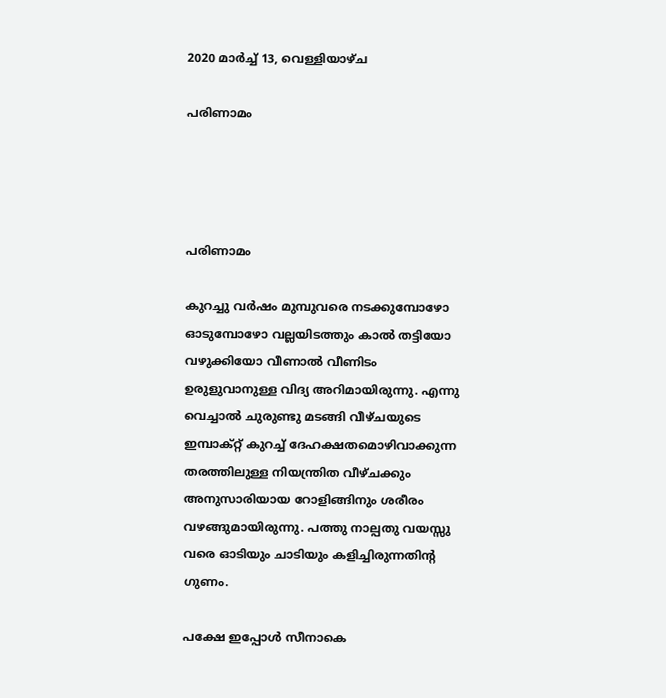2020 മാർച്ച് 13, വെള്ളിയാഴ്‌ച

പരിണാമം




പരിണാമം

കുറച്ചു വർഷം മുമ്പുവരെ നടക്കുമ്പോഴോ ഓടുമ്പോഴോ വല്ലയിടത്തും കാൽ തട്ടിയോ വഴുക്കിയോ വീണാൽ വീണിടം ഉരുളുവാനുള്ള വിദ്യ അറിമായിരുന്നു. എന്നു വെച്ചാൽ ചുരുണ്ടു മടങ്ങി വീഴ്ചയുടെ ഇമ്പാക്റ്റ് കുറച്ച് ദേഹക്ഷതമൊഴിവാക്കുന്ന തരത്തിലുള്ള നിയന്ത്രിത വീഴ്ചക്കും അനുസാരിയായ റോളിങ്ങിനും ശരീരം വഴങ്ങുമായിരുന്നു. പത്തു നാല്പതു വയസ്സു വരെ ഓടിയും ചാടിയും കളിച്ചിരുന്നതിന്റ ഗുണം.

പക്ഷേ ഇപ്പോൾ സീനാകെ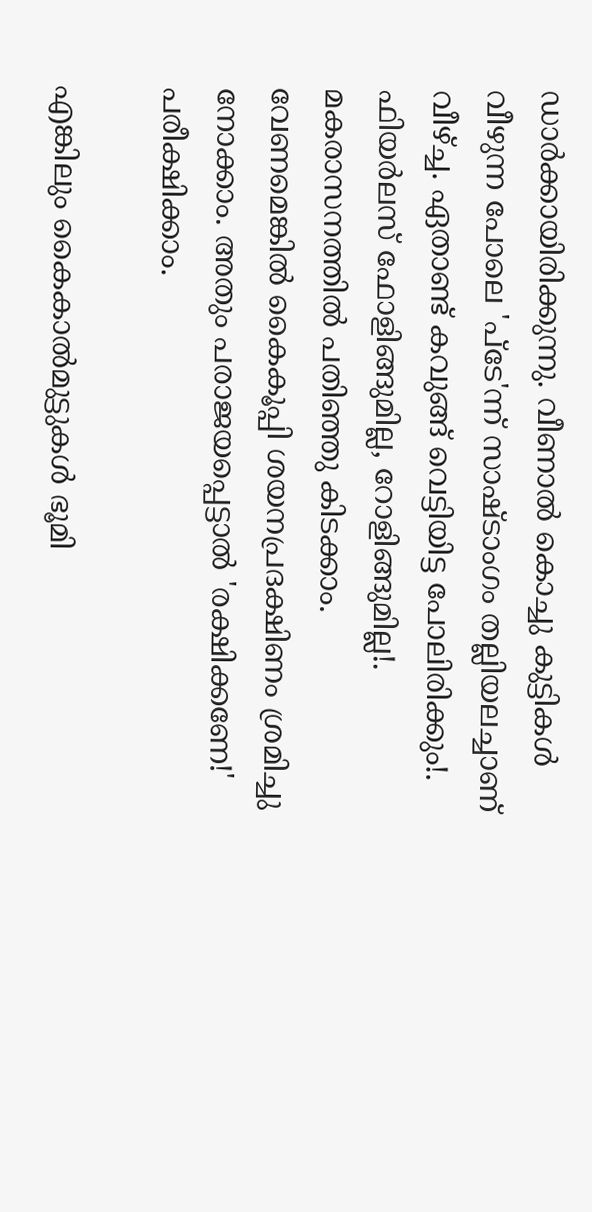ഡാർക്കായിരിക്കുന്നു. വീണാൽ കൊച്ചു കുട്ടികൾ വീഴുന്ന പോലെ 'പ്ടേ'ന്ന് സാഷ്ടാംഗം തല്ലിയലച്ചാണ് വീഴ്ച്ച. ഏതാണ്ട് കവുങ്ങ് വെട്ടിയിട്ട പോലിരിക്കും!. ഫിയർലസ് ഫോളിങ്ങുമില്ല, റോളിങ്ങുമില്ല!. മകരാസനത്തിൽ പതിഞ്ഞു കിടക്കാം. വേണമെങ്കിൽ കൈകൂപ്പി ശയനപ്രദക്ഷിണം ശ്രമിച്ചു നോക്കാം. അതും പരാജയപ്പെട്ടാൽ 'രക്ഷിക്കണേ!' പരീക്ഷിക്കാം.

എങ്കിലും കൈകാൽമുട്ടുകൾ ഭൂമി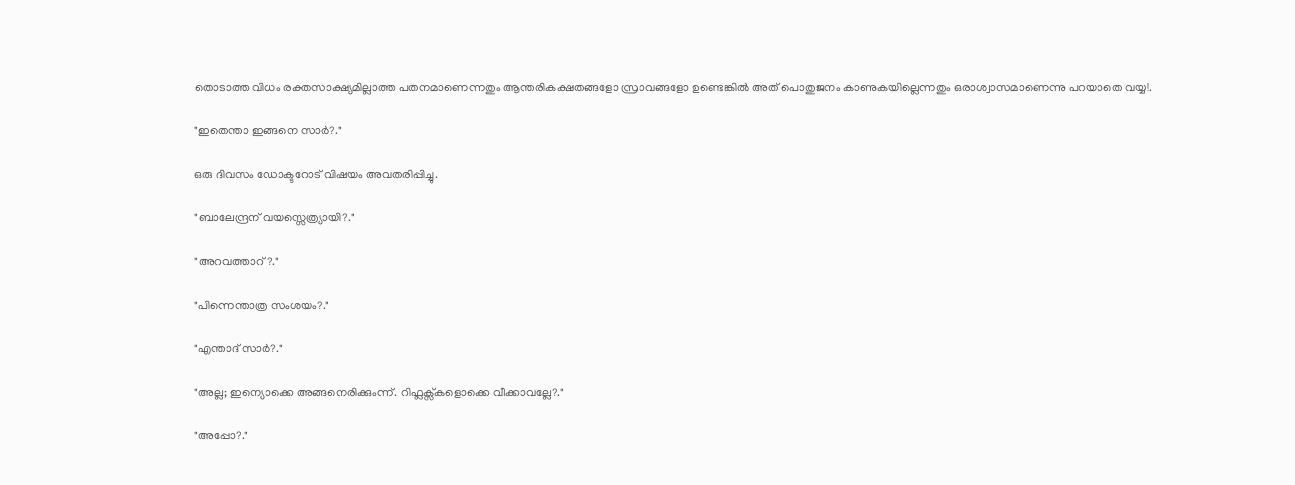തൊടാത്ത വിധം രക്തസാക്ഷ്യമില്ലാത്ത പതനമാണെന്നതും ആന്തരികക്ഷതങ്ങളോ സ്രാവങ്ങളോ ഉണ്ടെങ്കിൽ അത് പൊതുജനം കാണുകയില്ലെന്നതും ഒരാശ്വാസമാണെന്നു പറയാതെ വയ്യ!.

"ഇതെന്താ ഇങ്ങനെ സാർ?."

ഒരു ദിവസം ഡോക്ടറോട് വിഷയം അവതരിപ്പിച്ചു.

"ബാലേന്ദ്രന് വയസ്സെത്ര്യായി?."

"അറവത്താറ്?."

"പിന്നെന്താത്ര സംശയം?."

"എന്താദ് സാർ?."

"അല്ല; ഇന്യൊക്കെ അങ്ങനെരിക്കുംന്ന്. റിഫ്ലക്സ്കളൊക്കെ വീക്കാവല്ലേ?."

"അപ്പോ?."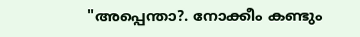"അപ്പെന്താ?. നോക്കീം കണ്ടും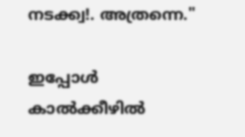നടക്ക്വ!. അത്രന്നെ."

ഇപ്പോൾ കാൽക്കീഴിൽ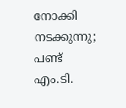നോക്കി നടക്കുന്നു; പണ്ട് എം.ടി.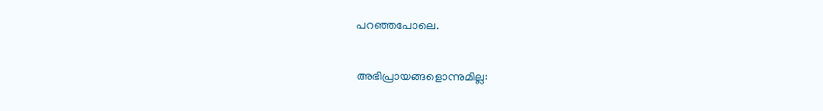പറഞ്ഞപോലെ.

അഭിപ്രായങ്ങളൊന്നുമില്ല: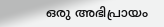ഒരു അഭിപ്രായം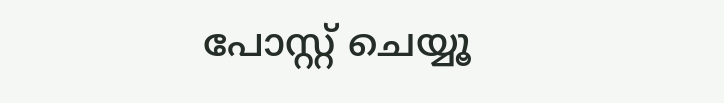പോസ്റ്റ് ചെയ്യൂ